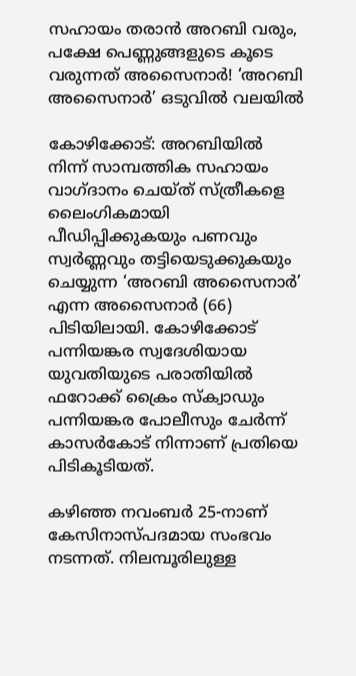സഹായം തരാൻ അറബി വരും, പക്ഷേ പെണ്ണുങ്ങളുടെ കൂടെ വരുന്നത് അസൈനാർ! ‘അറബി അസൈനാർ’ ഒടുവിൽ വലയിൽ

കോഴിക്കോട്: അറബിയിൽ നിന്ന് സാമ്പത്തിക സഹായം വാഗ്ദാനം ചെയ്ത് സ്ത്രീകളെ ലൈംഗികമായി പീഡിപ്പിക്കുകയും പണവും സ്വർണ്ണവും തട്ടിയെടുക്കുകയും ചെയ്യുന്ന ‘അറബി അസൈനാർ’ എന്ന അസൈനാർ (66) പിടിയിലായി. കോഴിക്കോട് പന്നിയങ്കര സ്വദേശിയായ യുവതിയുടെ പരാതിയിൽ ഫറോക്ക് ക്രൈം സ്ക്വാഡും പന്നിയങ്കര പോലീസും ചേർന്ന് കാസർകോട് നിന്നാണ് പ്രതിയെ പിടികൂടിയത്.

കഴിഞ്ഞ നവംബർ 25-നാണ് കേസിനാസ്പദമായ സംഭവം നടന്നത്. നിലമ്പൂരിലുള്ള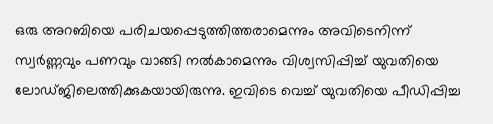ഒരു അറബിയെ പരിചയപ്പെടുത്തിത്തരാമെന്നും അവിടെനിന്ന് സ്വർണ്ണവും പണവും വാങ്ങി നൽകാമെന്നും വിശ്വസിപ്പിച്ച് യുവതിയെ ലോഡ്ജിലെത്തിക്കുകയായിരുന്നു. ഇവിടെ വെച്ച് യുവതിയെ പീഡിപ്പിച്ച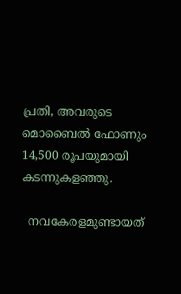പ്രതി, അവരുടെ മൊബൈൽ ഫോണും 14,500 രൂപയുമായി കടന്നുകളഞ്ഞു.

  നവകേരളമുണ്ടായത്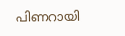പിണറായി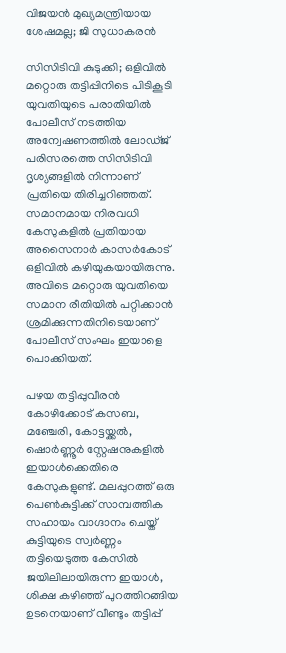വിജയന്‍ മുഖ്യമന്ത്രിയായ ശേഷമല്ല; ജി സുധാകരൻ

സിസിടിവി കുടുക്കി; ഒളിവിൽ മറ്റൊരു തട്ടിപ്പിനിടെ പിടികൂടി
യുവതിയുടെ പരാതിയിൽ പോലീസ് നടത്തിയ അന്വേഷണത്തിൽ ലോഡ്ജ് പരിസരത്തെ സിസിടിവി ദൃശ്യങ്ങളിൽ നിന്നാണ് പ്രതിയെ തിരിച്ചറിഞ്ഞത്. സമാനമായ നിരവധി കേസുകളിൽ പ്രതിയായ അസൈനാർ കാസർകോട് ഒളിവിൽ കഴിയുകയായിരുന്നു. അവിടെ മറ്റൊരു യുവതിയെ സമാന രീതിയിൽ പറ്റിക്കാൻ ശ്രമിക്കുന്നതിനിടെയാണ് പോലീസ് സംഘം ഇയാളെ പൊക്കിയത്.

പഴയ തട്ടിപ്പുവീരൻ
കോഴിക്കോട് കസബ, മഞ്ചേരി, കോട്ടയ്ക്കൽ, ഷൊർണ്ണൂർ സ്റ്റേഷനുകളിൽ ഇയാൾക്കെതിരെ കേസുകളുണ്ട്. മലപ്പുറത്ത് ഒരു പെൺകുട്ടിക്ക് സാമ്പത്തിക സഹായം വാഗ്ദാനം ചെയ്ത് കുട്ടിയുടെ സ്വർണ്ണം തട്ടിയെടുത്ത കേസിൽ ജയിലിലായിരുന്ന ഇയാൾ, ശിക്ഷ കഴിഞ്ഞ് പുറത്തിറങ്ങിയ ഉടനെയാണ് വീണ്ടും തട്ടിപ്പ്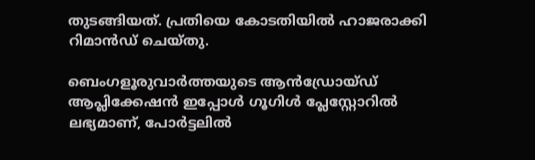തുടങ്ങിയത്. പ്രതിയെ കോടതിയിൽ ഹാജരാക്കി റിമാൻഡ് ചെയ്തു.

ബെംഗളൂരുവാർത്തയുടെ ആൻഡ്രോയ്ഡ് ആപ്ലിക്കേഷൻ ഇപ്പോൾ ഗൂഗിൾ പ്ലേസ്റ്റോറിൽ ലഭ്യമാണ്, പോർട്ടലിൽ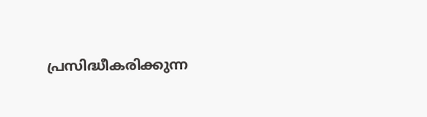പ്രസിദ്ധീകരിക്കുന്ന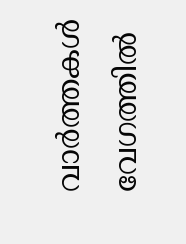വാർത്തകൾ വേഗത്തിൽ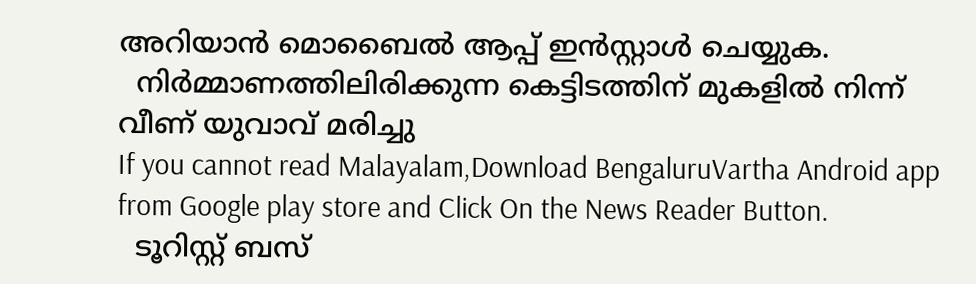അറിയാൻ മൊബൈൽ ആപ്പ് ഇൻസ്റ്റാൾ ചെയ്യുക.
  നിർമ്മാണത്തിലിരിക്കുന്ന കെട്ടിടത്തിന് മുകളിൽ നിന്ന് വീണ് യുവാവ് മരിച്ചു
If you cannot read Malayalam,Download BengaluruVartha Android app from Google play store and Click On the News Reader Button.
  ടൂറിസ്റ്റ് ബസ്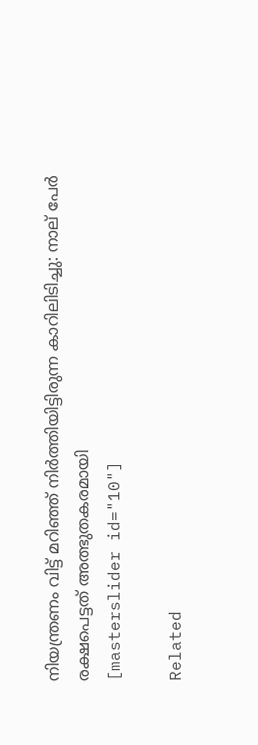നിയന്ത്രണം വിട്ട് മറിഞ്ഞ് നിർത്തിയിട്ടിരുന്ന കാറിലിടിച്ചു: നാല് പേർ രക്ഷപെട്ടത് അത്ഭുതകരമായി
[masterslider id="10"]

Related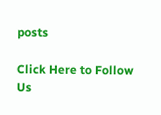posts

Click Here to Follow Us